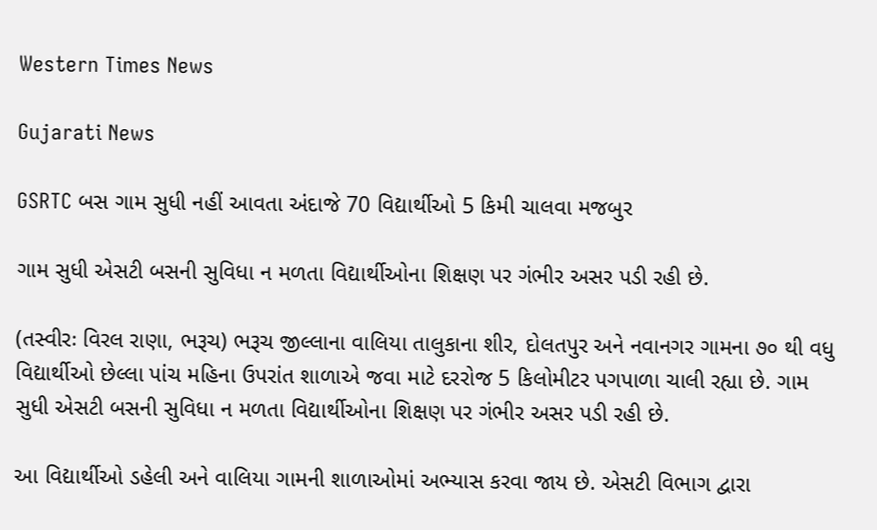Western Times News

Gujarati News

GSRTC બસ ગામ સુધી નહીં આવતા અંદાજે 70 વિદ્યાર્થીઓ 5 કિમી ચાલવા મજબુર

ગામ સુધી એસટી બસની સુવિધા ન મળતા વિદ્યાર્થીઓના શિક્ષણ પર ગંભીર અસર પડી રહી છે.

(તસ્વીરઃ વિરલ રાણા, ભરૂચ) ભરૂચ જીલ્લાના વાલિયા તાલુકાના શીર, દોલતપુર અને નવાનગર ગામના ૭૦ થી વધુ વિદ્યાર્થીઓ છેલ્લા પાંચ મહિના ઉપરાંત શાળાએ જવા માટે દરરોજ 5 કિલોમીટર પગપાળા ચાલી રહ્યા છે. ગામ સુધી એસટી બસની સુવિધા ન મળતા વિદ્યાર્થીઓના શિક્ષણ પર ગંભીર અસર પડી રહી છે.

આ વિદ્યાર્થીઓ ડહેલી અને વાલિયા ગામની શાળાઓમાં અભ્યાસ કરવા જાય છે. એસટી વિભાગ દ્વારા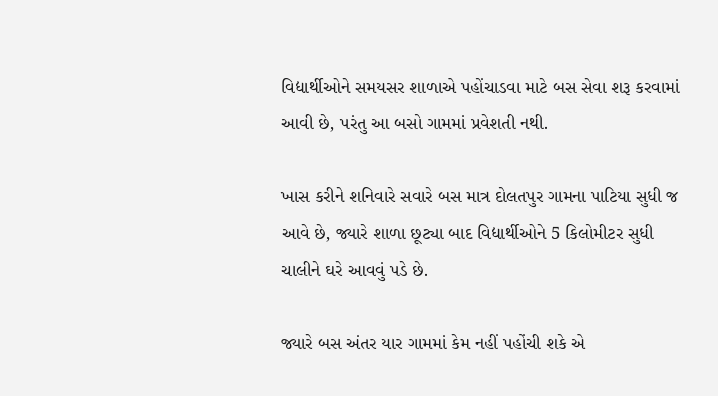વિદ્યાર્થીઓને સમયસર શાળાએ પહોંચાડવા માટે બસ સેવા શરૂ કરવામાં આવી છે, પરંતુ આ બસો ગામમાં પ્રવેશતી નથી.

ખાસ કરીને શનિવારે સવારે બસ માત્ર દોલતપુર ગામના પાટિયા સુધી જ આવે છે, જ્યારે શાળા છૂટ્યા બાદ વિદ્યાર્થીઓને 5 કિલોમીટર સુધી ચાલીને ઘરે આવવું પડે છે.

જ્યારે બસ અંતર યાર ગામમાં કેમ નહીં પહોંચી શકે એ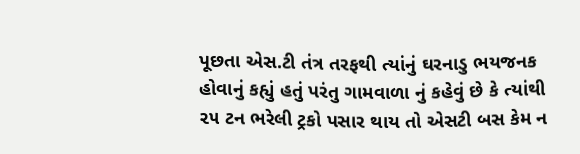પૂછતા એસ.ટી તંત્ર તરફથી ત્યાંનું ઘરનાડુ ભયજનક હોવાનું કહ્યું હતું પરંતુ ગામવાળા નું કહેવું છે કે ત્યાંથી ૨૫ ટન ભરેલી ટ્રકો પસાર થાય તો એસટી બસ કેમ ન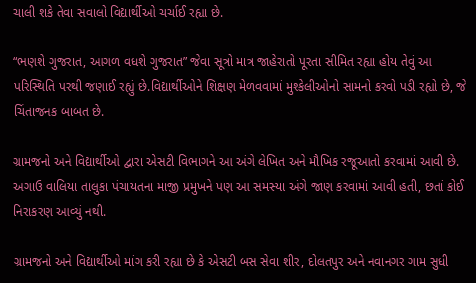ચાલી શકે તેવા સવાલો વિદ્યાર્થીઓ ચર્ચાઈ રહ્યા છે.

“ભણશે ગુજરાત, આગળ વધશે ગુજરાત” જેવા સૂત્રો માત્ર જાહેરાતો પૂરતા સીમિત રહ્યા હોય તેવું આ પરિસ્થિતિ પરથી જણાઈ રહ્યું છે.વિદ્યાર્થીઓને શિક્ષણ મેળવવામાં મુશ્કેલીઓનો સામનો કરવો પડી રહ્યો છે, જે ચિંતાજનક બાબત છે.

ગ્રામજનો અને વિદ્યાર્થીઓ દ્વારા એસટી વિભાગને આ અંગે લેખિત અને મૌખિક રજૂઆતો કરવામાં આવી છે. અગાઉ વાલિયા તાલુકા પંચાયતના માજી પ્રમુખને પણ આ સમસ્યા અંગે જાણ કરવામાં આવી હતી, છતાં કોઈ નિરાકરણ આવ્યું નથી.

ગ્રામજનો અને વિદ્યાર્થીઓ માંગ કરી રહ્યા છે કે એસટી બસ સેવા શીર, દોલતપુર અને નવાનગર ગામ સુધી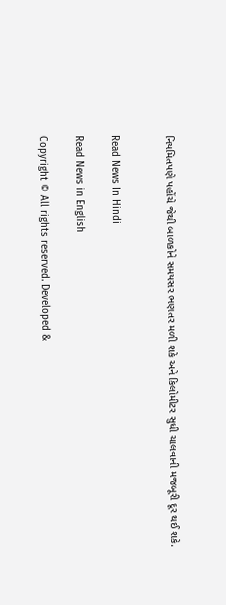નિયમિતપણે પહોંચે જેથી બાળકોને સમયસર ભણતર મળી શકે અને કિલોમીટર સુધી ચાલવાની મજબૂરી દૂર થઈ શકે.


Read News In Hindi

Read News in English

Copyright © All rights reserved. Developed &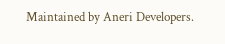Maintained by Aneri Developers.